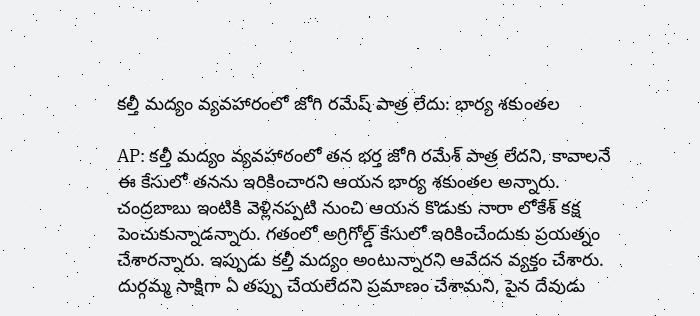కల్తీ మద్యం వ్యవహారంలో జోగి రమేష్ పాత్ర లేదు: భార్య శకుంతల

AP: కల్తీ మద్యం వ్యవహారంలో తన భర్త జోగి రమేశ్ పాత్ర లేదని, కావాలనే ఈ కేసులో తనను ఇరికించారని ఆయన భార్య శకుంతల అన్నారు. చంద్రబాబు ఇంటికి వెళ్లినప్పటి నుంచి ఆయన కొడుకు నారా లోకేశ్ కక్ష పెంచుకున్నాడన్నారు. గతంలో అగ్రిగోల్డ్ కేసులో ఇరికించేందుకు ప్రయత్నం చేశారన్నారు. ఇప్పుడు కల్తీ మద్యం అంటున్నారని ఆవేదన వ్యక్తం చేశారు. దుర్గమ్మ సాక్షిగా ఏ తప్పు చేయలేదని ప్రమాణం చేశామని, పైన దేవుడు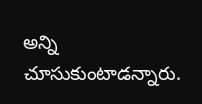అన్ని చూసుకుంటాడన్నారు.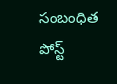సంబంధిత పోస్ట్